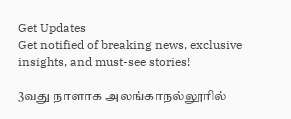Get Updates
Get notified of breaking news, exclusive insights, and must-see stories!

3வது நாளாக அலங்காநல்லூரில்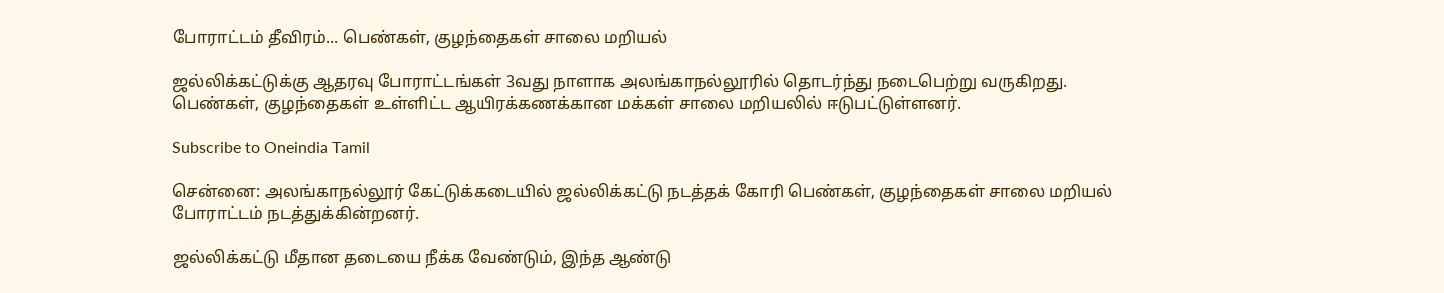போராட்டம் தீவிரம்... பெண்கள், குழந்தைகள் சாலை மறியல்

ஜல்லிக்கட்டுக்கு ஆதரவு போராட்டங்கள் 3வது நாளாக அலங்காநல்லூரில் தொடர்ந்து நடைபெற்று வருகிறது. பெண்கள், குழந்தைகள் உள்ளிட்ட ஆயிரக்கணக்கான மக்கள் சாலை மறியலில் ஈடுபட்டுள்ளனர்.

Subscribe to Oneindia Tamil

சென்னை: அலங்காநல்லூர் கேட்டுக்கடையில் ஜல்லிக்கட்டு நடத்தக் கோரி பெண்கள், குழந்தைகள் சாலை மறியல் போராட்டம் நடத்துக்கின்றனர்.

ஜல்லிக்கட்டு மீதான தடையை நீக்க வேண்டும், இந்த ஆண்டு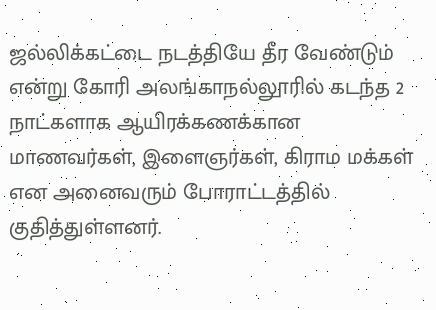ஜல்லிக்கட்டை நடத்தியே தீர வேண்டும் என்று கோரி அலங்காநல்லூரில் கடந்த 2 நாட்களாக ஆயிரக்கணக்கான மாணவர்கள், இளைஞர்கள், கிராம மக்கள் என அனைவரும் போராட்டத்தில் குதித்துள்ளனர்.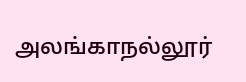அலங்காநல்லூர்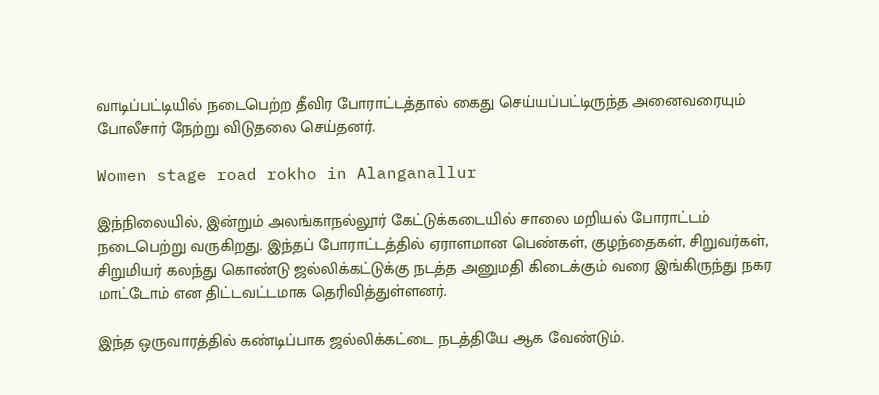வாடிப்பட்டியில் நடைபெற்ற தீவிர போராட்டத்தால் கைது செய்யப்பட்டிருந்த அனைவரையும் போலீசார் நேற்று விடுதலை செய்தனர்.

Women stage road rokho in Alanganallur

இந்நிலையில், இன்றும் அலங்காநல்லூர் கேட்டுக்கடையில் சாலை மறியல் போராட்டம் நடைபெற்று வருகிறது. இந்தப் போராட்டத்தில் ஏராளமான பெண்கள், குழந்தைகள், சிறுவர்கள், சிறுமியர் கலந்து கொண்டு ஜல்லிக்கட்டுக்கு நடத்த அனுமதி கிடைக்கும் வரை இங்கிருந்து நகர மாட்டோம் என திட்டவட்டமாக தெரிவித்துள்ளனர்.

இந்த ஒருவாரத்தில் கண்டிப்பாக ஜல்லிக்கட்டை நடத்தியே ஆக வேண்டும்.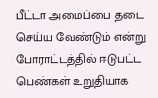பீட்டா அமைப்பை தடை செய்ய வேண்டும் என்று போராட்டத்தில் ஈடுபட்ட பெண்கள் உறுதியாக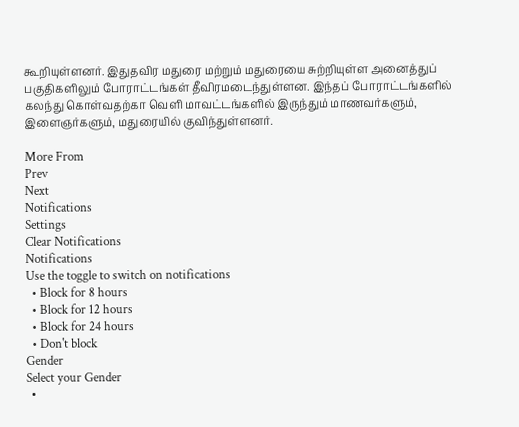கூறியுள்ளனர். இதுதவிர மதுரை மற்றும் மதுரையை சுற்றியுள்ள அனைத்துப் பகுதிகளிலும் போராட்டங்கள் தீவிரமடைந்துள்ளன. இந்தப் போராட்டங்களில் கலந்து கொள்வதற்கா வெளி மாவட்டங்களில் இருந்தும் மாணவர்களும், இளைஞர்களும், மதுரையில் குவிந்துள்ளனர்.

More From
Prev
Next
Notifications
Settings
Clear Notifications
Notifications
Use the toggle to switch on notifications
  • Block for 8 hours
  • Block for 12 hours
  • Block for 24 hours
  • Don't block
Gender
Select your Gender
  •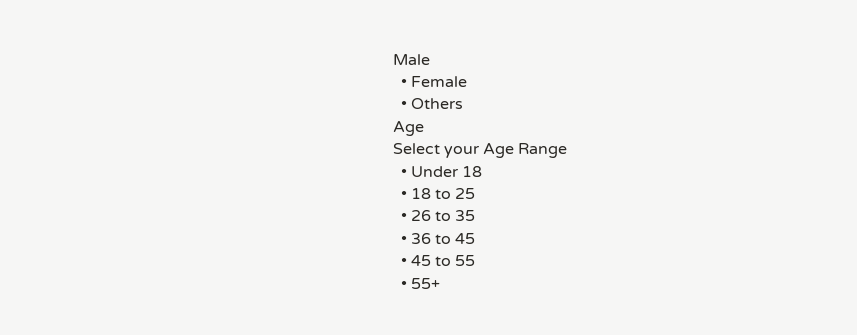Male
  • Female
  • Others
Age
Select your Age Range
  • Under 18
  • 18 to 25
  • 26 to 35
  • 36 to 45
  • 45 to 55
  • 55+